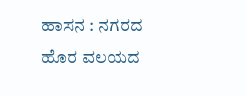ಹಾಸನ : ನಗರದ ಹೊರ ವಲಯದ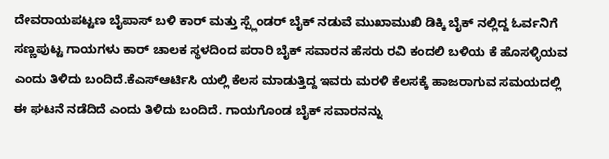ದೇವರಾಯಪಟ್ಟಣ ಬೈಪಾಸ್ ಬಳಿ ಕಾರ್ ಮತ್ತು ಸ್ಪ್ಲೆಂಡರ್ ಬೈಕ್ ನಡುವೆ ಮುಖಾಮುಖಿ ಡಿಕ್ಕಿ ಬೈಕ್ ನಲ್ಲಿದ್ದ ಓರ್ವನಿಗೆ ಸಣ್ಣಪುಟ್ಟ ಗಾಯಗಳು ಕಾರ್ ಚಾಲಕ ಸ್ಥಳದಿಂದ ಪರಾರಿ ಬೈಕ್ ಸವಾರನ ಹೆಸರು ರವಿ ಕಂದಲಿ ಬಳಿಯ ಕೆ ಹೊಸಳ್ಳಿಯವ ಎಂದು ತಿಳಿದು ಬಂದಿದೆ.ಕೆಎಸ್ಆರ್ಟಿಸಿ ಯಲ್ಲಿ ಕೆಲಸ ಮಾಡುತ್ತಿದ್ದ ಇವರು ಮರಳಿ ಕೆಲಸಕ್ಕೆ ಹಾಜರಾಗುವ ಸಮಯದಲ್ಲಿ ಈ ಘಟನೆ ನಡೆದಿದೆ ಎಂದು ತಿಳಿದು ಬಂದಿದೆ. ಗಾಯಗೊಂಡ ಬೈಕ್ ಸವಾರನನ್ನು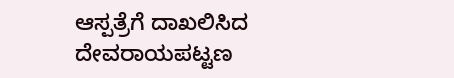ಆಸ್ಪತ್ರೆಗೆ ದಾಖಲಿಸಿದ ದೇವರಾಯಪಟ್ಟಣ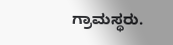ಗ್ರಾಮಸ್ಥರು.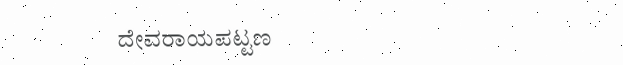ದೇವರಾಯಪಟ್ಟಣ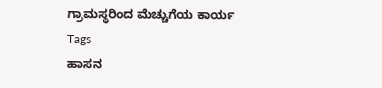ಗ್ರಾಮಸ್ಥರಿಂದ ಮೆಚ್ಚುಗೆಯ ಕಾರ್ಯ
Tags
ಹಾಸನ